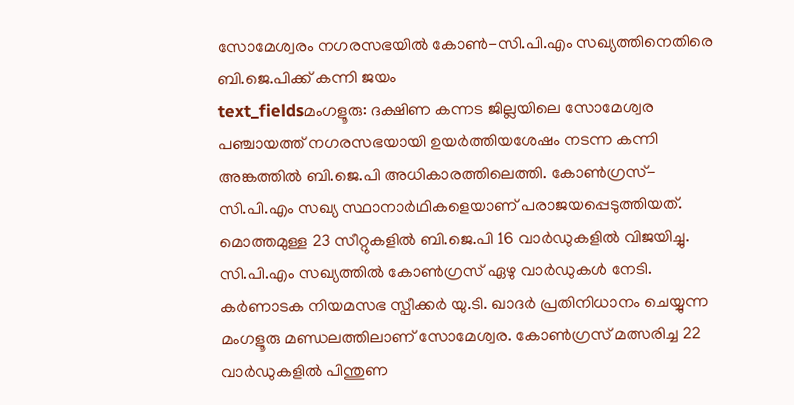സോമേശ്വരം നഗരസഭയിൽ കോൺ-സി.പി.എം സഖ്യത്തിനെതിരെ ബി.ജെ.പിക്ക് കന്നി ജയം
text_fieldsമംഗളൂരു: ദക്ഷിണ കന്നട ജില്ലയിലെ സോമേശ്വര പഞ്ചായത്ത് നഗരസഭയായി ഉയർത്തിയശേഷം നടന്ന കന്നി അങ്കത്തിൽ ബി.ജെ.പി അധികാരത്തിലെത്തി. കോൺഗ്രസ്- സി.പി.എം സഖ്യ സ്ഥാനാർഥികളെയാണ് പരാജയപ്പെടുത്തിയത്. മൊത്തമുള്ള 23 സീറ്റുകളിൽ ബി.ജെ.പി 16 വാർഡുകളിൽ വിജയിച്ചു. സി.പി.എം സഖ്യത്തിൽ കോൺഗ്രസ് ഏഴു വാർഡുകൾ നേടി.
കർണാടക നിയമസഭ സ്പീക്കർ യു.ടി. ഖാദർ പ്രതിനിധാനം ചെയ്യുന്ന മംഗളൂരു മണ്ഡലത്തിലാണ് സോമേശ്വര. കോൺഗ്രസ് മത്സരിച്ച 22 വാർഡുകളിൽ പിന്തുണ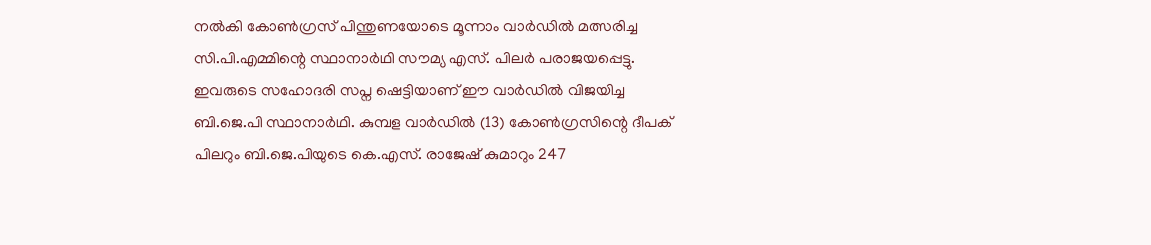നൽകി കോൺഗ്രസ് പിന്തുണയോടെ മൂന്നാം വാർഡിൽ മത്സരിച്ച സി.പി.എമ്മിന്റെ സ്ഥാനാർഥി സൗമ്യ എസ്. പിലർ പരാജയപ്പെട്ടു. ഇവരുടെ സഹോദരി സപ്ന ഷെട്ടിയാണ് ഈ വാർഡിൽ വിജയിച്ച ബി.ജെ.പി സ്ഥാനാർഥി. കുമ്പള വാർഡിൽ (13) കോൺഗ്രസിന്റെ ദീപക് പിലറും ബി.ജെ.പിയുടെ കെ.എസ്. രാജേഷ് കുമാറും 247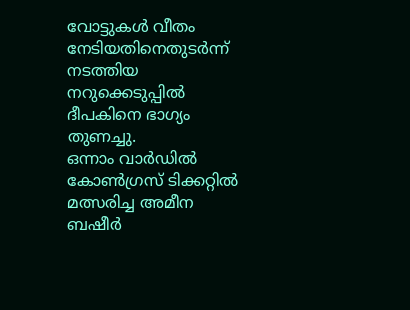വോട്ടുകൾ വീതം നേടിയതിനെതുടർന്ന് നടത്തിയ നറുക്കെടുപ്പിൽ ദീപകിനെ ഭാഗ്യം തുണച്ചു.
ഒന്നാം വാർഡിൽ കോൺഗ്രസ് ടിക്കറ്റിൽ മത്സരിച്ച അമീന ബഷീർ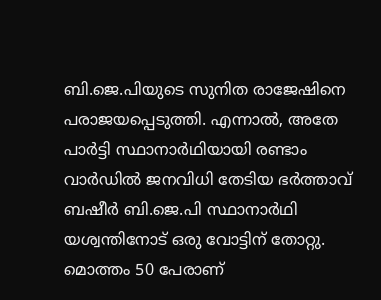ബി.ജെ.പിയുടെ സുനിത രാജേഷിനെ പരാജയപ്പെടുത്തി. എന്നാൽ, അതേ പാർട്ടി സ്ഥാനാർഥിയായി രണ്ടാം വാർഡിൽ ജനവിധി തേടിയ ഭർത്താവ് ബഷീർ ബി.ജെ.പി സ്ഥാനാർഥി യശ്വന്തിനോട് ഒരു വോട്ടിന് തോറ്റു. മൊത്തം 50 പേരാണ്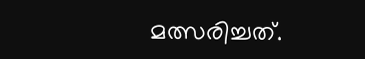മത്സരിച്ചത്.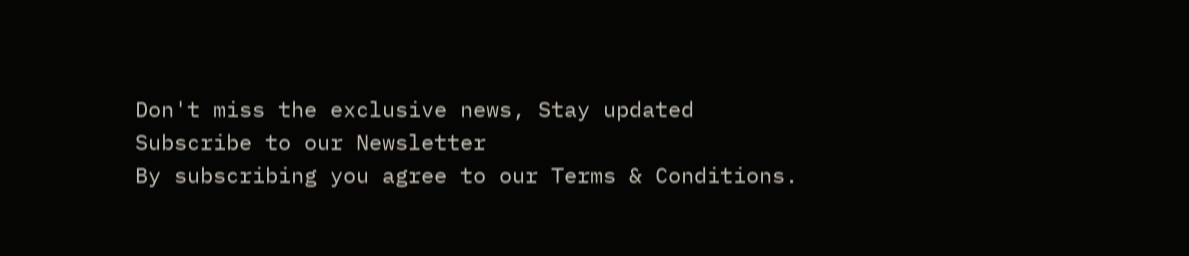Don't miss the exclusive news, Stay updated
Subscribe to our Newsletter
By subscribing you agree to our Terms & Conditions.